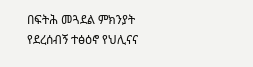በፍትሕ መጓደል ምክንያት የደረሰብኝ ተፅዕኖ የህሊናና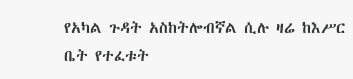የአካል ጉዳት አስከትሎብኛል ሲሉ ዛሬ ከእሥር ቤት የተፈቱት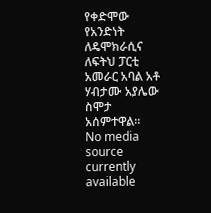የቀድሞው የአንድነት ለዴሞክራሲና ለፍትህ ፓርቲ አመራር አባል አቶ ሃብታሙ አያሌው ስሞታ አሰምተዋል።
No media source currently available